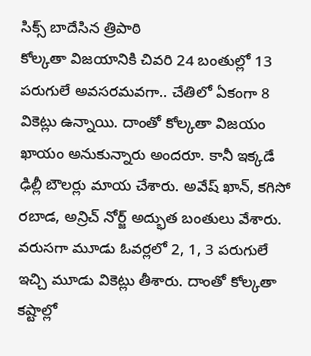సిక్స్ బాదేసిన త్రిపాఠి
కోల్కతా విజయానికి చివరి 24 బంతుల్లో 13 పరుగులే అవసరమవగా.. చేతిలో ఏకంగా 8 వికెట్లు ఉన్నాయి. దాంతో కోల్కతా విజయం ఖాయం అనుకున్నారు అందరూ. కానీ ఇక్కడే ఢిల్లీ బౌలర్లు మాయ చేశారు. అవేష్ ఖాన్, కగిసో రబాడ, అన్రిచ్ నోర్జ్ అద్భుత బంతులు వేశారు. వరుసగా మూడు ఓవర్లలో 2, 1, 3 పరుగులే ఇచ్చి మూడు వికెట్లు తీశారు. దాంతో కోల్కతా కష్టాల్లో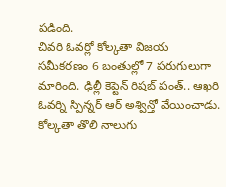పడింది.
చివరి ఓవర్లో కోల్కతా విజయ సమీకరణం 6 బంతుల్లో 7 పరుగులుగా మారింది. ఢిల్లీ కెప్టెన్ రిషబ్ పంత్.. ఆఖరి ఓవర్ని స్పిన్నర్ ఆర్ అశ్విన్తో వేయించాడు. కోల్కతా తొలి నాలుగు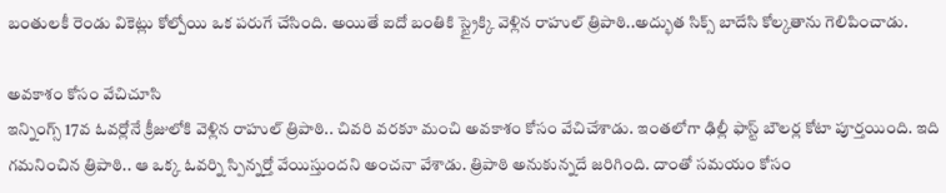బంతులకీ రెండు వికెట్లు కోల్పోయి ఒక పరుగే చేసింది. అయితే ఐదో బంతికి స్ట్రైక్కి వెళ్లిన రాహుల్ త్రిపాఠి..అద్భుత సిక్స్ బాదేసి కోల్కతాను గెలిపించాడు.

అవకాశం కోసం వేచిచూసి
ఇన్నింగ్స్ 17వ ఓవర్లోనే క్రీజులోకి వెళ్లిన రాహుల్ త్రిపాఠి.. చివరి వరకూ మంచి అవకాశం కోసం వేచిచేశాడు. ఇంతలోగా ఢిల్లీ ఫాస్ట్ బౌలర్ల కోటా పూర్తయింది. ఇది గమనించిన త్రిపాఠి.. ఆ ఒక్క ఓవర్ని స్పిన్నర్తో వేయిస్తుందని అంచనా వేశాడు. త్రిపాఠి అనుకున్నదే జరిగింది. దాంతో సమయం కోసం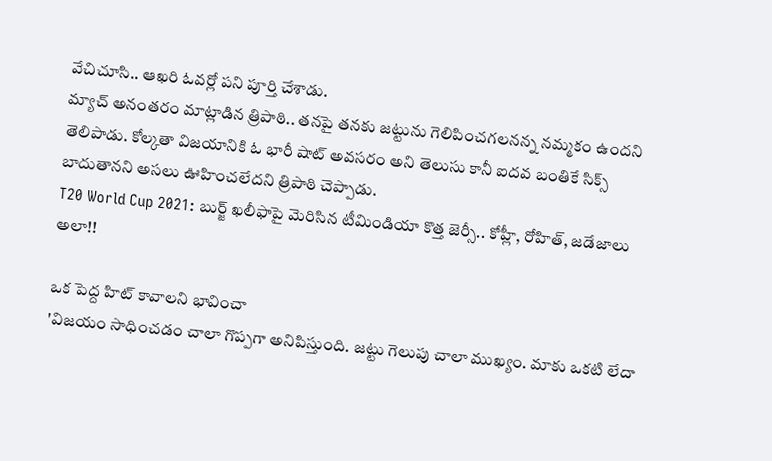వేచిచూసి.. ఆఖరి ఓవర్లో పని పూర్తి చేశాడు.
మ్యాచ్ అనంతరం మాట్లాడిన త్రిపాఠి.. తనపై తనకు జట్టును గెలిపించగలనన్న నమ్మకం ఉందని తెలిపాడు. కోల్కతా విజయానికి ఓ భారీ షాట్ అవసరం అని తెలుసు కానీ ఐదవ బంతికే సిక్స్ బాదుతానని అసలు ఊహించలేదని త్రిపాఠి చెప్పాడు.
T20 World Cup 2021: బుర్జ్ ఖలీఫాపై మెరిసిన టీమిండియా కొత్త జెర్సీ.. కోహ్లీ, రోహిత్, జడేజాలు అలా!!

ఒక పెద్ద హిట్ కావాలని భావించా
'విజయం సాధించడం చాలా గొప్పగా అనిపిస్తుంది. జట్టు గెలుపు చాలా ముఖ్యం. మాకు ఒకటి లేదా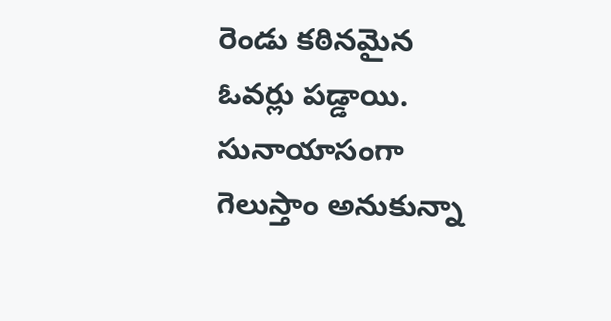రెండు కఠినమైన ఓవర్లు పడ్డాయి. సునాయాసంగా గెలుస్తాం అనుకున్నా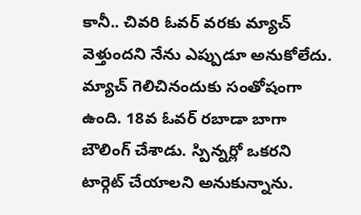కానీ.. చివరి ఓవర్ వరకు మ్యాచ్ వెళ్తుందని నేను ఎప్పుడూ అనుకోలేదు. మ్యాచ్ గెలిచినందుకు సంతోషంగా ఉంది. 18వ ఓవర్ రబాడా బాగా బౌలింగ్ చేశాడు. స్పిన్నర్లో ఒకరని టార్గెట్ చేయాలని అనుకున్నాను.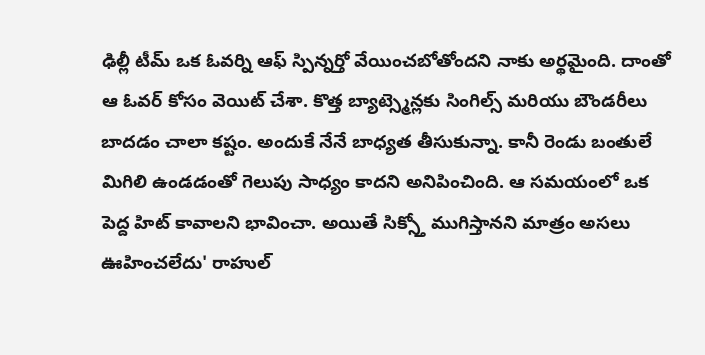ఢిల్లీ టీమ్ ఒక ఓవర్ని ఆఫ్ స్పిన్నర్తో వేయించబోతోందని నాకు అర్థమైంది. దాంతో ఆ ఓవర్ కోసం వెయిట్ చేశా. కొత్త బ్యాట్స్మెన్లకు సింగిల్స్ మరియు బౌండరీలు బాదడం చాలా కష్టం. అందుకే నేనే బాధ్యత తీసుకున్నా. కానీ రెండు బంతులే మిగిలి ఉండడంతో గెలుపు సాధ్యం కాదని అనిపించింది. ఆ సమయంలో ఒక పెద్ద హిట్ కావాలని భావించా. అయితే సిక్స్తో ముగిస్తానని మాత్రం అసలు ఊహించలేదు' రాహుల్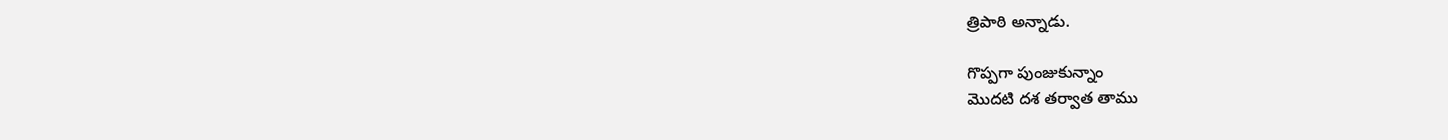త్రిపాఠి అన్నాడు.

గొప్పగా పుంజుకున్నాం
మొదటి దశ తర్వాత తాము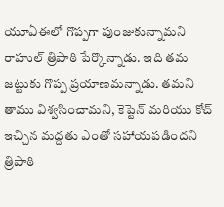యూఏఈలో గొప్పగా పుంజుకున్నామని రాహుల్ త్రిపాఠి పేర్కొన్నాడు. ఇది తమ జట్టుకు గొప్ప ప్రయాణమన్నాడు. తమని తాము విశ్వసించామని, కెప్టెన్ మరియు కోచ్ ఇచ్చిన మద్దతు ఎంతో సహాయపడిందని త్రిపాఠి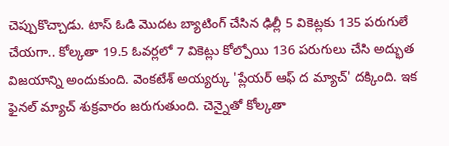చెప్పుకొచ్చాడు. టాస్ ఓడి మొదట బ్యాటింగ్ చేసిన ఢిల్లీ 5 వికెట్లకు 135 పరుగులే చేయగా.. కోల్కతా 19.5 ఓవర్లలో 7 వికెట్లు కోల్పోయి 136 పరుగులు చేసి అద్భుత విజయాన్ని అందుకుంది. వెంకటేశ్ అయ్యర్కు 'ప్లేయర్ ఆఫ్ ద మ్యాచ్' దక్కింది. ఇక ఫైనల్ మ్యాచ్ శుక్రవారం జరుగుతుంది. చెన్నైతో కోల్కతా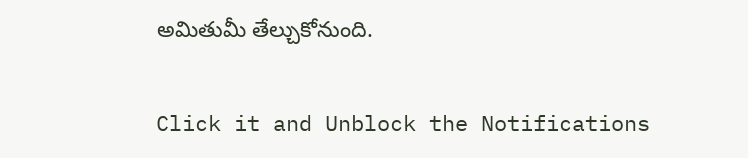అమితుమీ తేల్చుకోనుంది.


Click it and Unblock the Notifications